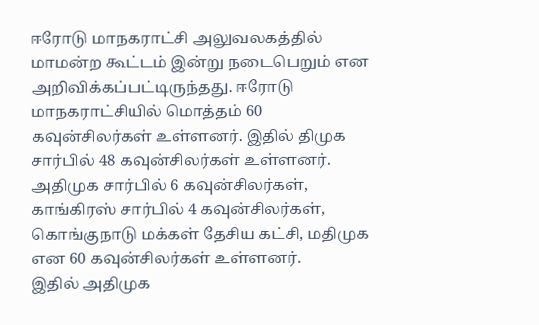ஈரோடு மாநகராட்சி அலுவலகத்தில் மாமன்ற கூட்டம் இன்று நடைபெறும் என அறிவிக்கப்பட்டிருந்தது. ஈரோடு மாநகராட்சியில் மொத்தம் 60 கவுன்சிலர்கள் உள்ளனர். இதில் திமுக சார்பில் 48 கவுன்சிலர்கள் உள்ளனர். அதிமுக சார்பில் 6 கவுன்சிலர்கள், காங்கிரஸ் சார்பில் 4 கவுன்சிலர்கள், கொங்குநாடு மக்கள் தேசிய கட்சி, மதிமுக என 60 கவுன்சிலர்கள் உள்ளனர்.
இதில் அதிமுக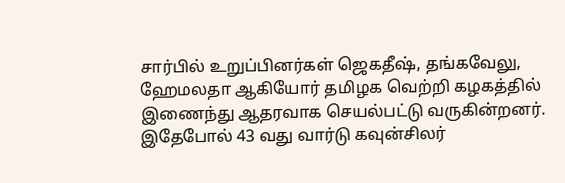சார்பில் உறுப்பினர்கள் ஜெகதீஷ், தங்கவேலு, ஹேமலதா ஆகியோர் தமிழக வெற்றி கழகத்தில் இணைந்து ஆதரவாக செயல்பட்டு வருகின்றனர். இதேபோல் 43 வது வார்டு கவுன்சிலர்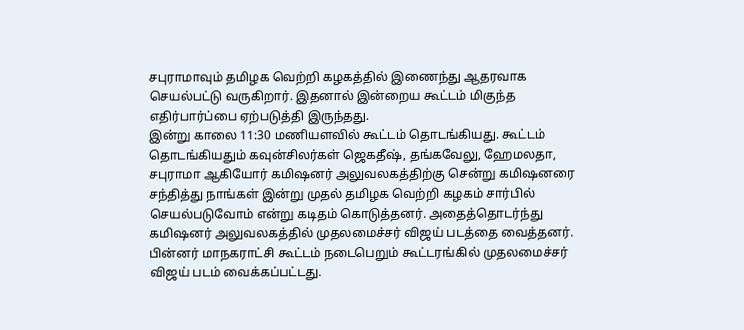சபுராமாவும் தமிழக வெற்றி கழகத்தில் இணைந்து ஆதரவாக செயல்பட்டு வருகிறார். இதனால் இன்றைய கூட்டம் மிகுந்த எதிர்பார்ப்பை ஏற்படுத்தி இருந்தது.
இன்று காலை 11:30 மணியளவில் கூட்டம் தொடங்கியது. கூட்டம் தொடங்கியதும் கவுன்சிலர்கள் ஜெகதீஷ், தங்கவேலு, ஹேமலதா, சபுராமா ஆகியோர் கமிஷனர் அலுவலகத்திற்கு சென்று கமிஷனரை சந்தித்து நாங்கள் இன்று முதல் தமிழக வெற்றி கழகம் சார்பில் செயல்படுவோம் என்று கடிதம் கொடுத்தனர். அதைத்தொடர்ந்து கமிஷனர் அலுவலகத்தில் முதலமைச்சர் விஜய் படத்தை வைத்தனர்.
பின்னர் மாநகராட்சி கூட்டம் நடைபெறும் கூட்டரங்கில் முதலமைச்சர் விஜய் படம் வைக்கப்பட்டது.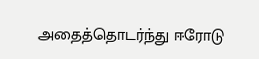அதைத்தொடர்ந்து ஈரோடு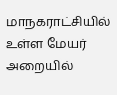மாநகராட்சியில் உள்ள மேயர் அறையில்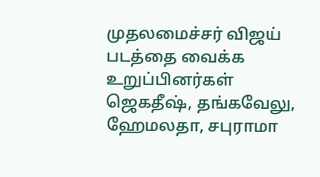முதலமைச்சர் விஜய் படத்தை வைக்க உறுப்பினர்கள் ஜெகதீஷ், தங்கவேலு, ஹேமலதா, சபுராமா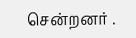சென்றனர் .